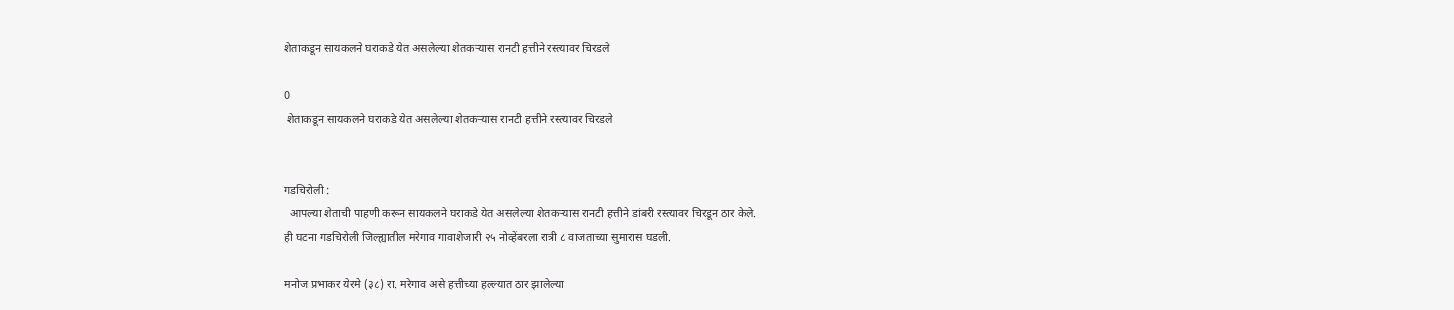शेताकडून सायकलने घराकडे येत असलेल्या शेतकऱ्यास रानटी हत्तीने रस्त्यावर चिरडले

0
 शेताकडून सायकलने घराकडे येत असलेल्या शेतकऱ्यास रानटी हत्तीने रस्त्यावर चिरडले


गडचिरोली :
  आपल्या शेताची पाहणी करून सायकलने घराकडे येत असलेल्या शेतकऱ्यास रानटी हत्तीने डांबरी रस्त्यावर चिरडून ठार केले.
ही घटना गडचिरोली जिल्ह्यातील मरेगाव गावाशेजारी २५ नोव्हेंबरला रात्री ८ वाजताच्या सुमारास घडली.

मनोज प्रभाकर येरमे (३८) रा. मरेगाव असे हत्तीच्या हल्ल्यात ठार झालेल्या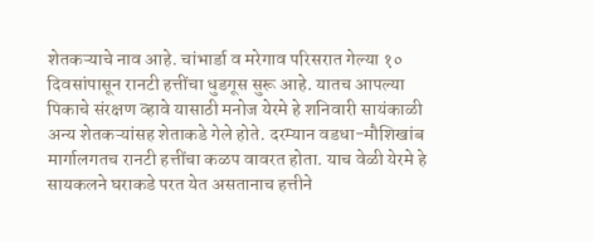शेतकऱ्याचे नाव आहे. चांभार्डा व मरेगाव परिसरात गेल्या १० दिवसांपासून रानटी हत्तींचा धुडगूस सुरू आहे. यातच आपल्या पिकाचे संरक्षण व्हावे यासाठी मनोज येरमे हे शनिवारी सायंकाळी अन्य शेतकऱ्यांसह शेताकडे गेले होते. दरम्यान वडधा-मौशिखांब मार्गालगतच रानटी हत्तींचा कळप वावरत होता. याच वेळी येरमे हे सायकलने घराकडे परत येत असतानाच हत्तीने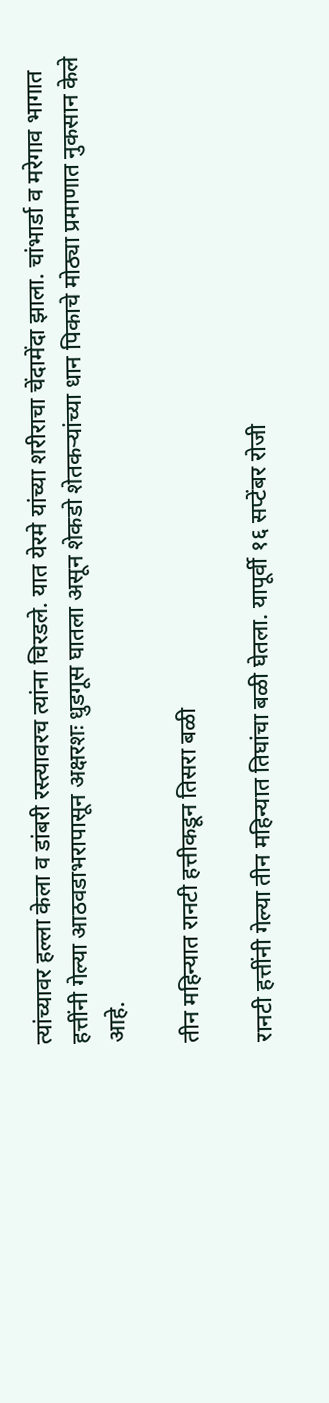त्यांच्यावर हल्ला केला व डांबरी रस्त्यावरच त्यांना चिरडले. यात येरमे यांच्या शरीराचा चेंदामेंदा झाला. चांभार्डा व मरेगाव भागात हत्तींनी गेल्या आठवडाभरापासून अक्षरशः धुडगूस घातला असून शेकडो शेतकऱ्यांच्या धान पिकाचे मोठ्या प्रमाणात नुकसान केले आहे.

तीन महिन्यात रानटी हत्तीकडून तिसरा बळी

रानटी हत्तींनी गेल्या तीन महिन्यात तिघांचा बळी घेतला. यापूर्वी १६ सप्टेंबर रोजी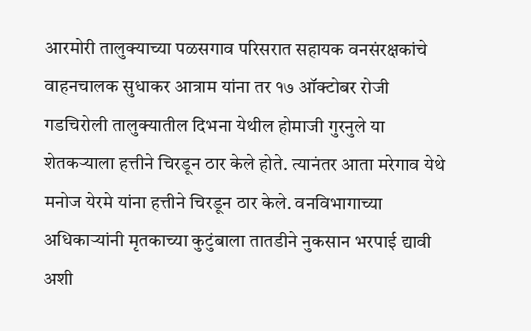आरमोरी तालुक्याच्या पळसगाव परिसरात सहायक वनसंरक्षकांचे वाहनचालक सुधाकर आत्राम यांना तर १७ ऑक्टोबर रोजी गडचिरोली तालुक्यातील दिभना येथील होमाजी गुरनुले या शेतकऱ्याला हत्तीने चिरडून ठार केले होते. त्यानंतर आता मरेगाव येथे मनोज येरमे यांना हत्तीने चिरडून ठार केले. वनविभागाच्या अधिकाऱ्यांनी मृतकाच्या कुटुंबाला तातडीने नुकसान भरपाई द्यावी अशी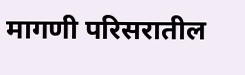मागणी परिसरातील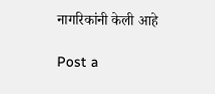नागरिकांनी केली आहे

Post a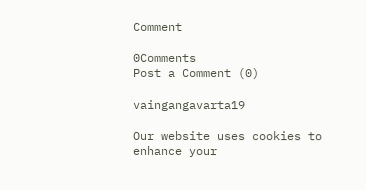Comment

0Comments
Post a Comment (0)

vaingangavarta19

Our website uses cookies to enhance your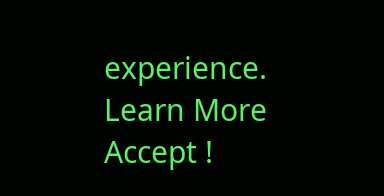experience. Learn More
Accept !